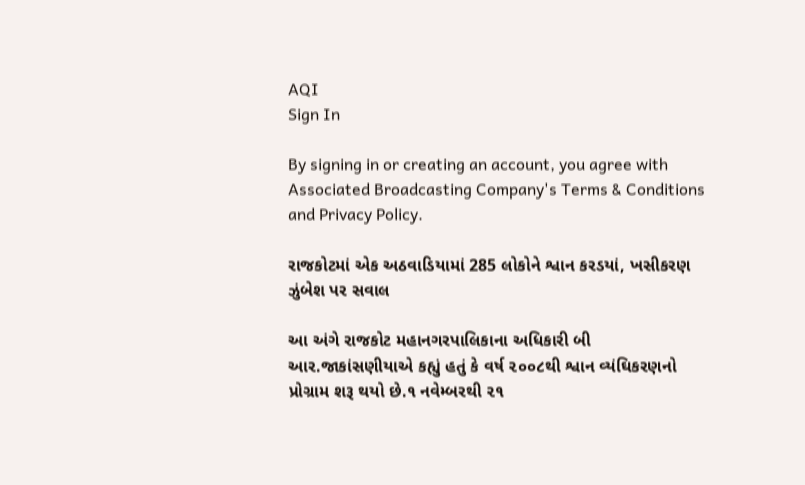AQI
Sign In

By signing in or creating an account, you agree with Associated Broadcasting Company's Terms & Conditions and Privacy Policy.

રાજકોટમાં એક અઠવાડિયામાં 285 લોકોને શ્વાન કરડયાં, ખસીકરણ ઝુંબેશ પર સવાલ

આ અંગે રાજકોટ મહાનગરપાલિકાના અધિકારી બી આર.જાકાંસણીયાએ કહ્યું હતું કે વર્ષ ૨૦૦૮થી શ્વાન વ્યંઘિકરણનો પ્રોગ્રામ શરૂ થયો છે.૧ નવેમ્બરથી ૨૧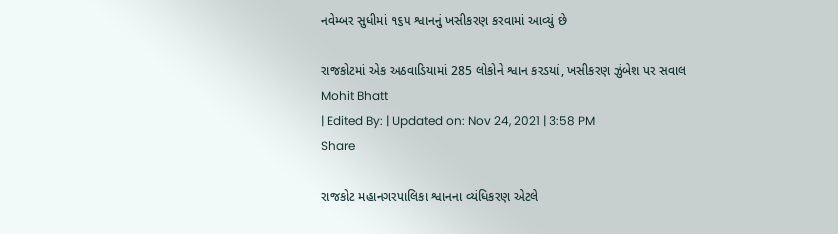નવેમ્બર સુધીમાં ૧૬૫ શ્વાનનું ખસીકરણ કરવામાં આવ્યું છે

રાજકોટમાં એક અઠવાડિયામાં 285 લોકોને શ્વાન કરડયાં, ખસીકરણ ઝુંબેશ પર સવાલ
Mohit Bhatt
| Edited By: | Updated on: Nov 24, 2021 | 3:58 PM
Share

રાજકોટ મહાનગરપાલિકા શ્વાનના વ્યંધિકરણ એટલે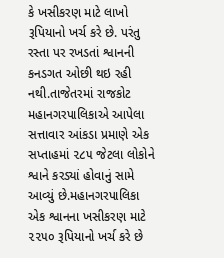કે ખસીકરણ માટે લાખો રૂપિયાનો ખર્ચ કરે છે. પરંતુ રસ્તા પર રખડતાં શ્વાનની કનડગત ઓછી થઇ રહી નથી.તાજેતરમાં રાજકોટ મહાનગરપાલિકાએ આપેલા સત્તાવાર આંકડા પ્રમાણે એક સપ્તાહમાં ૨૮૫ જેટલા લોકોને શ્વાને કરડ્યાં હોવાનું સામે આવ્યું છે.મહાનગરપાલિકા એક શ્વાનના ખસીકરણ માટે ૨૨૫૦ રૂપિયાનો ખર્ચ કરે છે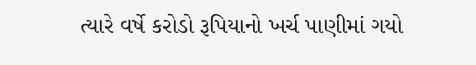ત્યારે વર્ષે કરોડો રૂપિયાનો ખર્ચ પાણીમાં ગયો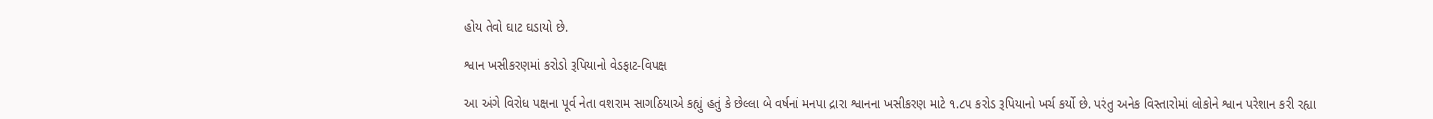હોય તેવો ઘાટ ઘડાયો છે.

શ્વાન ખસીકરણમાં કરોડો રૂપિયાનો વેડફાટ-વિપક્ષ

આ અંગે વિરોધ પક્ષના પૂર્વ નેતા વશરામ સાગઠિયાએ કહ્યું હતું કે છેલ્લા બે વર્ષનાં મનપા દ્રારા શ્વાનના ખસીકરણ માટે ૧.૮૫ કરોડ રૂપિયાનો ખર્ચ કર્યો છે. પરંતુ અનેક વિસ્તારોમાં લોકોને શ્વાન પરેશાન કરી રહ્યા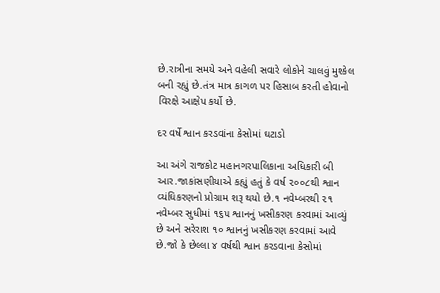છે.રાત્રીના સમયે અને વહેલી સવારે લોકોને ચાલવું મુશ્કેલ બની રહ્યું છે.તંત્ર માત્ર કાગળ પર હિસાબ કરતી હોવાનો વિરક્ષે આક્ષેપ કર્યો છે.

દર વર્ષે શ્વાન કરડવાંના કેસોમાં ઘટાડો

આ અંગે રાજકોટ મહાનગરપાલિકાના અધિકારી બી આર.જાકાંસણીયાએ કહ્યું હતું કે વર્ષ ૨૦૦૮થી શ્વાન વ્યંઘિકરણનો પ્રોગ્રામ શરૂ થયો છે.૧ નવેમ્બરથી ૨૧ નવેમ્બર સુધીમાં ૧૬૫ શ્વાનનું ખસીકરણ કરવામાં આવ્યું છે અને સરેરાશ ૧૦ શ્વાનનું ખસીકરણ કરવામાં આવે છે.જો કે છેલ્લા ૪ વર્ષથી શ્વાન કરડવાના કેસોમાં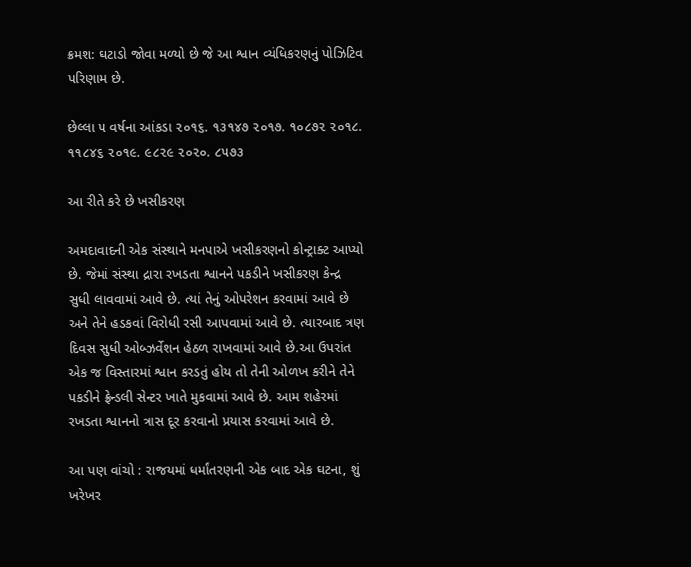ક્રમશ: ઘટાડો જોવા મળ્યો છે જે આ શ્વાન વ્યંધિકરણનું પોઝિટિવ પરિણામ છે.

છેલ્લા ૫ વર્ષના આંકડા ૨૦૧૬. ૧૩૧૪૭ ૨૦૧૭. ૧૦૮૭૨ ૨૦૧૮. ૧૧૮૪૬ ૨૦૧૯. ૯૮૨૯ ૨૦૨૦. ૮૫૭૩

આ રીતે કરે છે ખસીકરણ

અમદાવાદની એક સંસ્થાને મનપાએ ખસીકરણનો કોન્ટ્રાક્ટ આપ્યો છે. જેમાં સંસ્થા દ્રારા રખડતા શ્વાનને પકડીને ખસીકરણ કેન્દ્ર સુધી લાવવામાં આવે છે. ત્યાં તેનું ઓપરેશન કરવામાં આવે છે અને તેને હડકવાં વિરોધી રસી આપવામાં આવે છે. ત્યારબાદ ત્રણ દિવસ સુધી ઓબ્ઝર્વેશન હેઠળ રાખવામાં આવે છે.આ ઉપરાંત એક જ વિસ્તારમાં શ્વાન કરડતું હોય તો તેની ઓળખ કરીને તેને પકડીને ફ્રેન્ડલી સેન્ટર ખાતે મુકવામાં આવે છે. આમ શહેરમાં રખડતા શ્વાનનો ત્રાસ દૂર કરવાનો પ્રયાસ કરવામાં આવે છે.

આ પણ વાંચો : રાજયમાં ધર્માંતરણની એક બાદ એક ઘટના, શું ખરેખર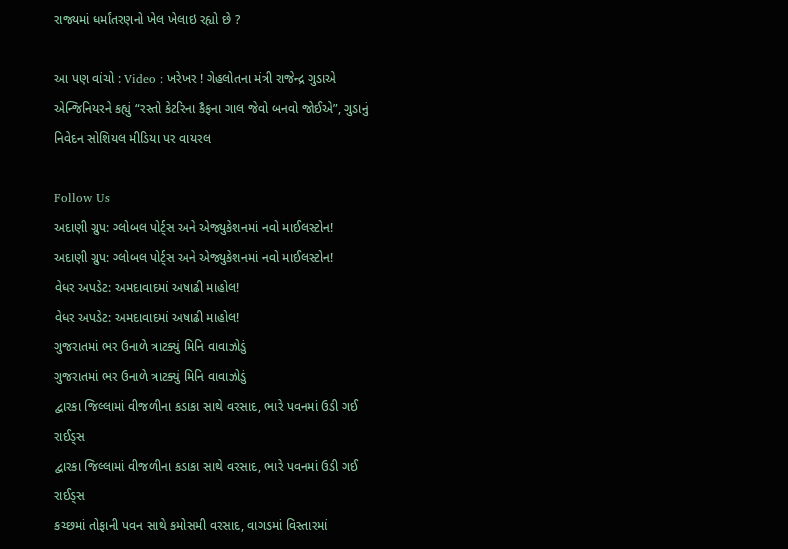રાજ્યમાં ધર્માંતરણનો ખેલ ખેલાઇ રહ્યો છે ?

આ પણ વાંચો : Video : ખરેખર ! ગેહલોતના મંત્રી રાજેન્દ્ર ગુડાએ એન્જિનિયરને કહ્યું “રસ્તો કેટરિના કૈફના ગાલ જેવો બનવો જોઈએ”, ગુડાનું નિવેદન સોશિયલ મીડિયા પર વાયરલ

Follow Us
અદાણી ગ્રુપ: ગ્લોબલ પોર્ટ્સ અને એજ્યુકેશનમાં નવો માઈલસ્ટોન!
અદાણી ગ્રુપ: ગ્લોબલ પોર્ટ્સ અને એજ્યુકેશનમાં નવો માઈલસ્ટોન!
વેધર અપડેટ: અમદાવાદમાં અષાઢી માહોલ!
વેધર અપડેટ: અમદાવાદમાં અષાઢી માહોલ!
ગુજરાતમાં ભર ઉનાળે ત્રાટક્યું મિનિ વાવાઝોડું
ગુજરાતમાં ભર ઉનાળે ત્રાટક્યું મિનિ વાવાઝોડું
દ્વારકા જિલ્લામાં વીજળીના કડાકા સાથે વરસાદ, ભારે પવનમાં ઉડી ગઈ રાઈડ્સ
દ્વારકા જિલ્લામાં વીજળીના કડાકા સાથે વરસાદ, ભારે પવનમાં ઉડી ગઈ રાઈડ્સ
કચ્છમાં તોફાની પવન સાથે કમોસમી વરસાદ, વાગડમાં વિસ્તારમાં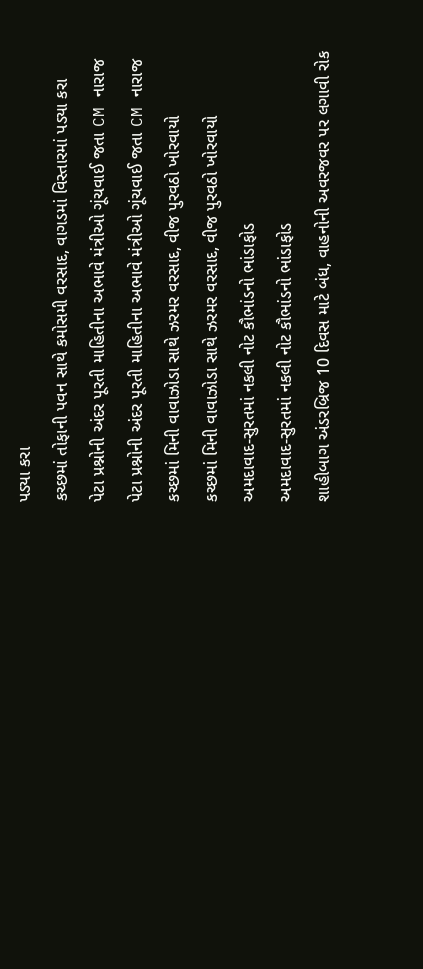પડ્યા કરા
કચ્છમાં તોફાની પવન સાથે કમોસમી વરસાદ, વાગડમાં વિસ્તારમાં પડ્યા કરા
પેટા પ્રશ્નોની અંદર પૂરતી માહિતીના અભાવે મંત્રીઓ ગૂંચવાઈ જતા CM નારાજ
પેટા પ્રશ્નોની અંદર પૂરતી માહિતીના અભાવે મંત્રીઓ ગૂંચવાઈ જતા CM નારાજ
કચ્છમાં મિની વાવાઝોડા સાથે ઝરમર વરસાદ, વીજ પુરવઠો ખોરવાયો
કચ્છમાં મિની વાવાઝોડા સાથે ઝરમર વરસાદ, વીજ પુરવઠો ખોરવાયો
અમદાવાદ-સુરતમાં નકલી નોટ કૌભાંડનો ભાંડાફોડ
અમદાવાદ-સુરતમાં નકલી નોટ કૌભાંડનો ભાંડાફોડ
શાહીબાગ અંડરબ્રિજ 10 દિવસ માટે બંધ, વાહનોની અવરજવર પર લગાવી રોક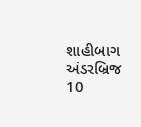શાહીબાગ અંડરબ્રિજ 10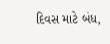દિવસ માટે બંધ,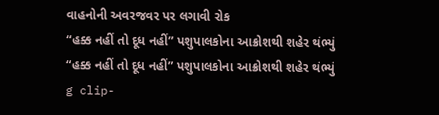વાહનોની અવરજવર પર લગાવી રોક
“હક્ક નહીં તો દૂધ નહીં” પશુપાલકોના આક્રોશથી શહેર થંભ્યું
“હક્ક નહીં તો દૂધ નહીં” પશુપાલકોના આક્રોશથી શહેર થંભ્યું
g clip-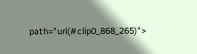path="url(#clip0_868_265)">